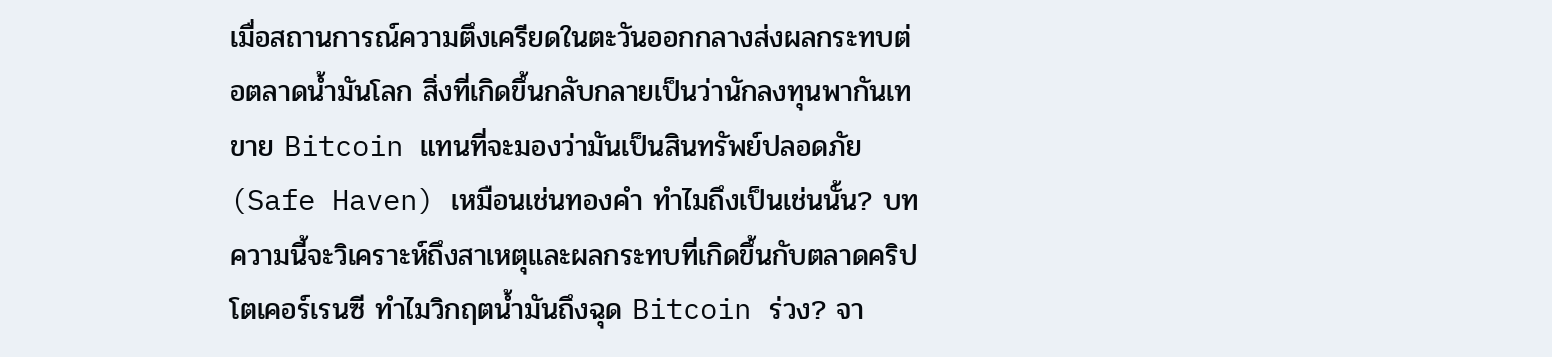เมื่อสถานการณ์ความตึงเครียดในตะวันออกกลางส่งผลกระทบต่อตลาดน้ำมันโลก สิ่งที่เกิดขึ้นกลับกลายเป็นว่านักลงทุนพากันเทขาย Bitcoin แทนที่จะมองว่ามันเป็นสินทรัพย์ปลอดภัย (Safe Haven) เหมือนเช่นทองคำ ทำไมถึงเป็นเช่นนั้น? บทความนี้จะวิเคราะห์ถึงสาเหตุและผลกระทบที่เกิดขึ้นกับตลาดคริปโตเคอร์เรนซี ทำไมวิกฤตน้ำมันถึงฉุด Bitcoin ร่วง? จา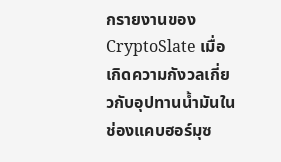กรายงานของ CryptoSlate เมื่อเกิดความกังวลเกี่ยวกับอุปทานน้ำมันในช่องแคบฮอร์มุซ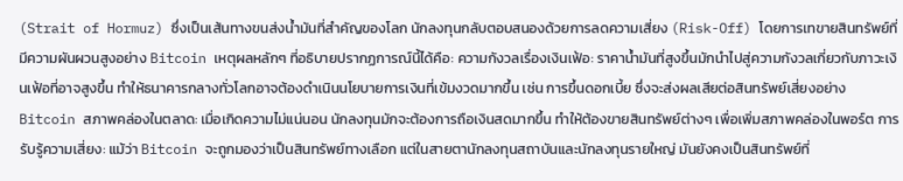(Strait of Hormuz) ซึ่งเป็นเส้นทางขนส่งน้ำมันที่สำคัญของโลก นักลงทุนกลับตอบสนองด้วยการลดความเสี่ยง (Risk-Off) โดยการเทขายสินทรัพย์ที่มีความผันผวนสูงอย่าง Bitcoin เหตุผลหลักๆ ที่อธิบายปรากฏการณ์นี้ได้คือ: ความกังวลเรื่องเงินเฟ้อ: ราคาน้ำมันที่สูงขึ้นมักนำไปสู่ความกังวลเกี่ยวกับภาวะเงินเฟ้อที่อาจสูงขึ้น ทำให้ธนาคารกลางทั่วโลกอาจต้องดำเนินนโยบายการเงินที่เข้มงวดมากขึ้น เช่น การขึ้นดอกเบี้ย ซึ่งจะส่งผลเสียต่อสินทรัพย์เสี่ยงอย่าง Bitcoin สภาพคล่องในตลาด: เมื่อเกิดความไม่แน่นอน นักลงทุนมักจะต้องการถือเงินสดมากขึ้น ทำให้ต้องขายสินทรัพย์ต่างๆ เพื่อเพิ่มสภาพคล่องในพอร์ต การรับรู้ความเสี่ยง: แม้ว่า Bitcoin จะถูกมองว่าเป็นสินทรัพย์ทางเลือก แต่ในสายตานักลงทุนสถาบันและนักลงทุนรายใหญ่ มันยังคงเป็นสินทรัพย์ที่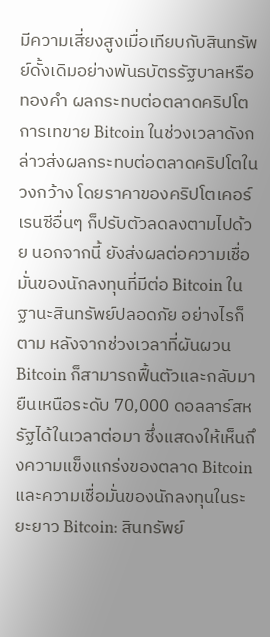มีความเสี่ยงสูงเมื่อเทียบกับสินทรัพย์ดั้งเดิมอย่างพันธบัตรรัฐบาลหรือทองคำ ผลกระทบต่อตลาดคริปโต การเทขาย Bitcoin ในช่วงเวลาดังกล่าวส่งผลกระทบต่อตลาดคริปโตในวงกว้าง โดยราคาของคริปโตเคอร์เรนซีอื่นๆ ก็ปรับตัวลดลงตามไปด้วย นอกจากนี้ ยังส่งผลต่อความเชื่อมั่นของนักลงทุนที่มีต่อ Bitcoin ในฐานะสินทรัพย์ปลอดภัย อย่างไรก็ตาม หลังจากช่วงเวลาที่ผันผวน Bitcoin ก็สามารถฟื้นตัวและกลับมายืนเหนือระดับ 70,000 ดอลลาร์สหรัฐได้ในเวลาต่อมา ซึ่งแสดงให้เห็นถึงความแข็งแกร่งของตลาด Bitcoin และความเชื่อมั่นของนักลงทุนในระยะยาว Bitcoin: สินทรัพย์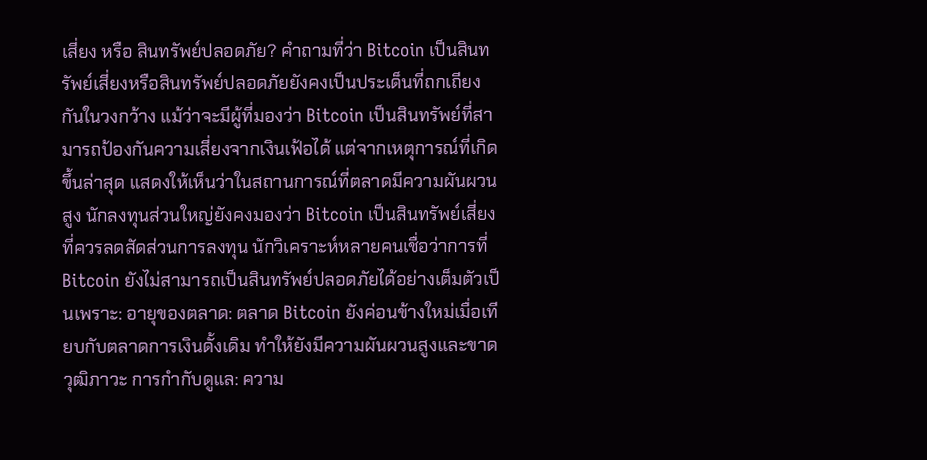เสี่ยง หรือ สินทรัพย์ปลอดภัย? คำถามที่ว่า Bitcoin เป็นสินทรัพย์เสี่ยงหรือสินทรัพย์ปลอดภัยยังคงเป็นประเด็นที่ถกเถียงกันในวงกว้าง แม้ว่าจะมีผู้ที่มองว่า Bitcoin เป็นสินทรัพย์ที่สามารถป้องกันความเสี่ยงจากเงินเฟ้อได้ แต่จากเหตุการณ์ที่เกิดขึ้นล่าสุด แสดงให้เห็นว่าในสถานการณ์ที่ตลาดมีความผันผวนสูง นักลงทุนส่วนใหญ่ยังคงมองว่า Bitcoin เป็นสินทรัพย์เสี่ยงที่ควรลดสัดส่วนการลงทุน นักวิเคราะห์หลายคนเชื่อว่าการที่ Bitcoin ยังไม่สามารถเป็นสินทรัพย์ปลอดภัยได้อย่างเต็มตัวเป็นเพราะ: อายุของตลาด: ตลาด Bitcoin ยังค่อนข้างใหม่เมื่อเทียบกับตลาดการเงินดั้งเดิม ทำให้ยังมีความผันผวนสูงและขาดวุฒิภาวะ การกำกับดูแล: ความ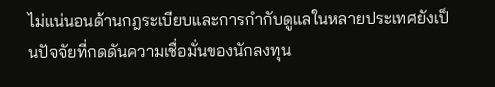ไม่แน่นอนด้านกฎระเบียบและการกำกับดูแลในหลายประเทศยังเป็นปัจจัยที่กดดันความเชื่อมั่นของนักลงทุน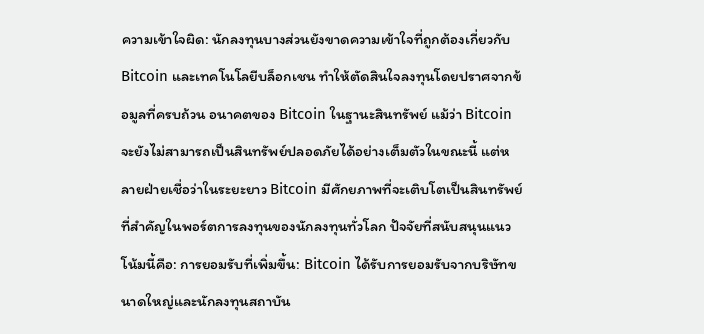ความเข้าใจผิด: นักลงทุนบางส่วนยังขาดความเข้าใจที่ถูกต้องเกี่ยวกับ Bitcoin และเทคโนโลยีบล็อกเชน ทำให้ตัดสินใจลงทุนโดยปราศจากข้อมูลที่ครบถ้วน อนาคตของ Bitcoin ในฐานะสินทรัพย์ แม้ว่า Bitcoin จะยังไม่สามารถเป็นสินทรัพย์ปลอดภัยได้อย่างเต็มตัวในขณะนี้ แต่หลายฝ่ายเชื่อว่าในระยะยาว Bitcoin มีศักยภาพที่จะเติบโตเป็นสินทรัพย์ที่สำคัญในพอร์ตการลงทุนของนักลงทุนทั่วโลก ปัจจัยที่สนับสนุนแนวโน้มนี้คือ: การยอมรับที่เพิ่มขึ้น: Bitcoin ได้รับการยอมรับจากบริษัทขนาดใหญ่และนักลงทุนสถาบัน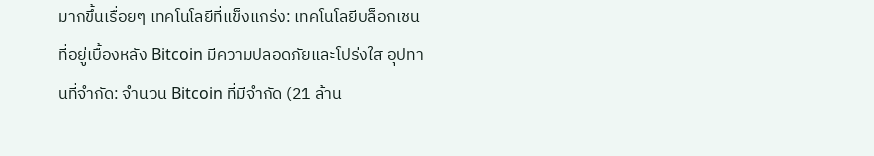มากขึ้นเรื่อยๆ เทคโนโลยีที่แข็งแกร่ง: เทคโนโลยีบล็อกเชนที่อยู่เบื้องหลัง Bitcoin มีความปลอดภัยและโปร่งใส อุปทานที่จำกัด: จำนวน Bitcoin ที่มีจำกัด (21 ล้าน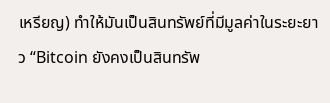เหรียญ) ทำให้มันเป็นสินทรัพย์ที่มีมูลค่าในระยะยาว “Bitcoin ยังคงเป็นสินทรัพ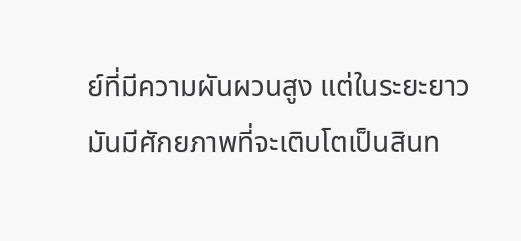ย์ที่มีความผันผวนสูง แต่ในระยะยาว มันมีศักยภาพที่จะเติบโตเป็นสินท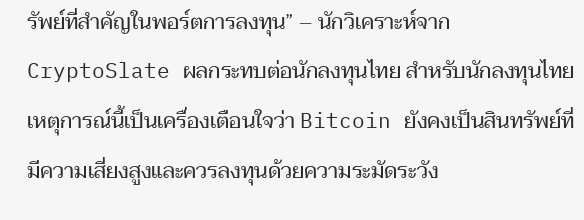รัพย์ที่สำคัญในพอร์ตการลงทุน” – นักวิเคราะห์จาก CryptoSlate ผลกระทบต่อนักลงทุนไทย สำหรับนักลงทุนไทย เหตุการณ์นี้เป็นเครื่องเตือนใจว่า Bitcoin ยังคงเป็นสินทรัพย์ที่มีความเสี่ยงสูงและควรลงทุนด้วยความระมัดระวัง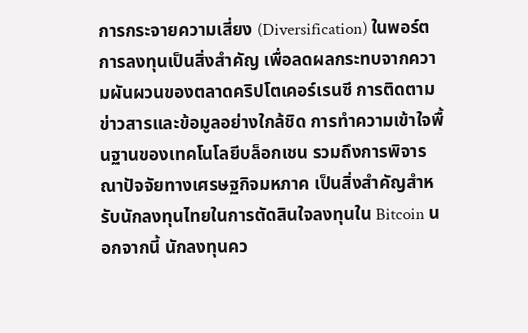การกระจายความเสี่ยง (Diversification) ในพอร์ตการลงทุนเป็นสิ่งสำคัญ เพื่อลดผลกระทบจากความผันผวนของตลาดคริปโตเคอร์เรนซี การติดตามข่าวสารและข้อมูลอย่างใกล้ชิด การทำความเข้าใจพื้นฐานของเทคโนโลยีบล็อกเชน รวมถึงการพิจารณาปัจจัยทางเศรษฐกิจมหภาค เป็นสิ่งสำคัญสำหรับนักลงทุนไทยในการตัดสินใจลงทุนใน Bitcoin นอกจากนี้ นักลงทุนคว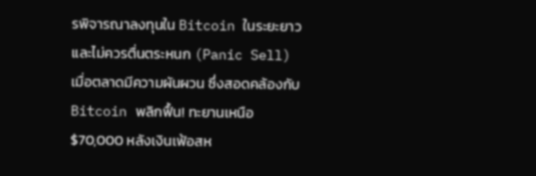รพิจารณาลงทุนใน Bitcoin ในระยะยาว และไม่ควรตื่นตระหนก (Panic Sell) เมื่อตลาดมีความผันผวน ซึ่งสอดคล้องกับ Bitcoin พลิกฟื้น! ทะยานเหนือ $70,000 หลังเงินเฟ้อสห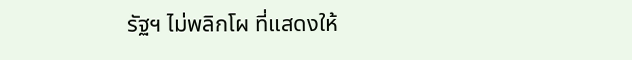รัฐฯ ไม่พลิกโผ ที่แสดงให้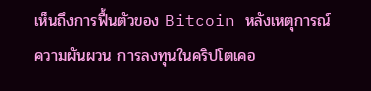เห็นถึงการฟื้นตัวของ Bitcoin หลังเหตุการณ์ความผันผวน การลงทุนในคริปโตเคอ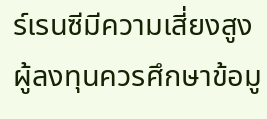ร์เรนซีมีความเสี่ยงสูง ผู้ลงทุนควรศึกษาข้อมู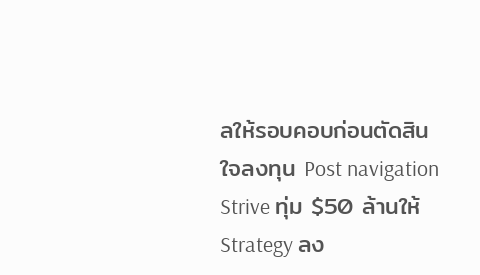ลให้รอบคอบก่อนตัดสินใจลงทุน Post navigation Strive ทุ่ม $50 ล้านให้ Strategy ลง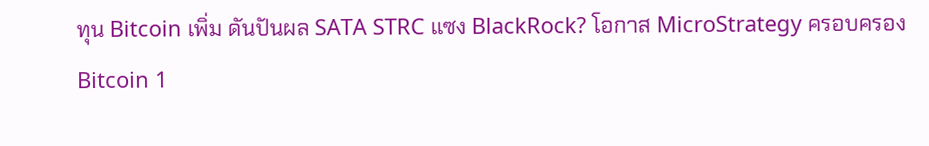ทุน Bitcoin เพิ่ม ดันปันผล SATA STRC แซง BlackRock? โอกาส MicroStrategy ครอบครอง Bitcoin 1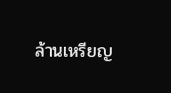ล้านเหรียญ